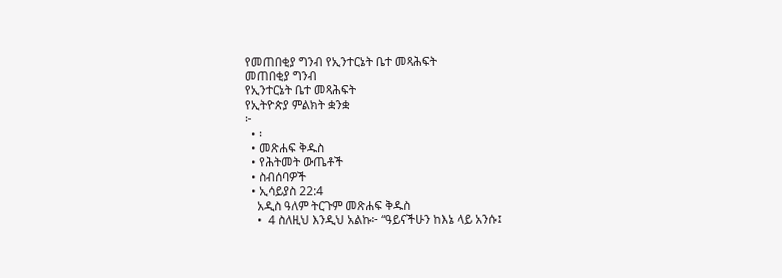የመጠበቂያ ግንብ የኢንተርኔት ቤተ መጻሕፍት
መጠበቂያ ግንብ
የኢንተርኔት ቤተ መጻሕፍት
የኢትዮጵያ ምልክት ቋንቋ
፦
  • ፡
  • መጽሐፍ ቅዱስ
  • የሕትመት ውጤቶች
  • ስብሰባዎች
  • ኢሳይያስ 22:4
    አዲስ ዓለም ትርጉም መጽሐፍ ቅዱስ
    •  4 ስለዚህ እንዲህ አልኩ፦ “ዓይናችሁን ከእኔ ላይ አንሱ፤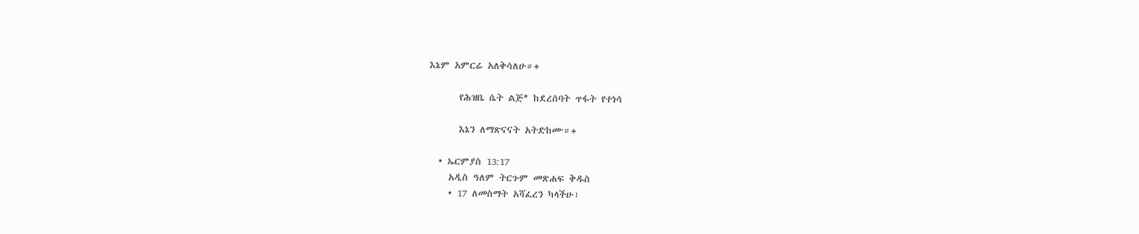እኔም አምርሬ አለቅሳለሁ።+

      የሕዝቤ ሴት ልጅ* ከደረሰባት ጥፋት የተነሳ

      እኔን ለማጽናናት አትድከሙ።+

  • ኤርምያስ 13:17
    አዲስ ዓለም ትርጉም መጽሐፍ ቅዱስ
    • 17 ለመስማት አሻፈረን ካላችሁ፣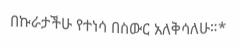በኩራታችሁ የተነሳ በስውር አለቅሳለሁ።*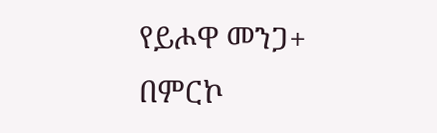የይሖዋ መንጋ+ በምርኮ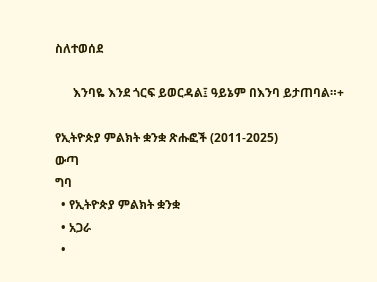ስለተወሰደ

      እንባዬ እንደ ጎርፍ ይወርዳል፤ ዓይኔም በእንባ ይታጠባል።+

የኢትዮጵያ ምልክት ቋንቋ ጽሑፎች (2011-2025)
ውጣ
ግባ
  • የኢትዮጵያ ምልክት ቋንቋ
  • አጋራ
  •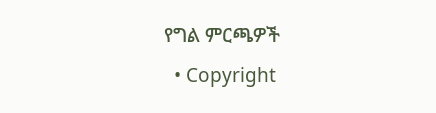የግል ምርጫዎች
  • Copyright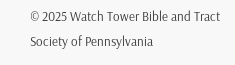© 2025 Watch Tower Bible and Tract Society of Pennsylvania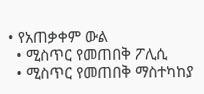• የአጠቃቀም ውል
  • ሚስጥር የመጠበቅ ፖሊሲ
  • ሚስጥር የመጠበቅ ማስተካከያ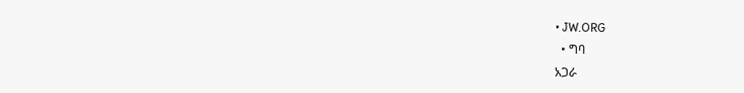• JW.ORG
  • ግባ
አጋራ